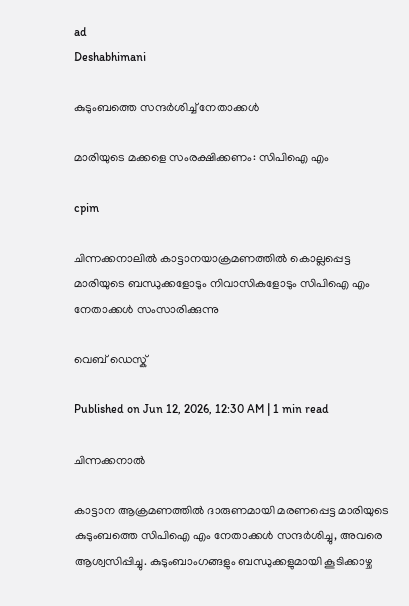ad
Deshabhimani

കുടുംബത്തെ സന്ദർശിച്ച് നേതാക്കൾ

മാരിയുടെ മക്കളെ സംരക്ഷിക്കണം: സിപിഐ എം

cpim

ചിന്നക്കനാലില്‍ കാട്ടാനയാക്രമണത്തില്‍ കൊല്ലപ്പെട്ട മാരിയുടെ ബന്ധുക്കളോടും നിവാസികളോടും സിപിഐ എം നേതാക്കൾ സംസാരിക്കുന്നു

വെബ് ഡെസ്ക്

Published on Jun 12, 2026, 12:30 AM | 1 min read

ചിന്നക്കനാൽ

കാട്ടാന ആക്രമണത്തിൽ ദാരുണമായി മരണപ്പെട്ട മാരിയുടെ കുടുംബത്തെ സിപിഐ എം നേതാക്കൾ സന്ദർശിച്ചു, അവരെ ആശ്വസിപ്പിച്ചു. കുടുംബാംഗങ്ങളും ബന്ധുക്കളുമായി കൂടിക്കാഴ്ച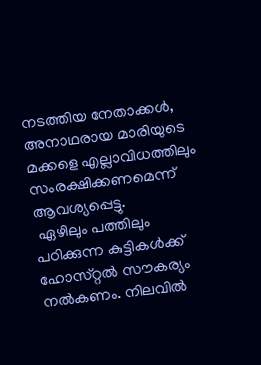നടത്തിയ നേതാക്കൾ, അനാഥരായ മാരിയുടെ മക്കളെ എല്ലാവിധത്തിലും സംരക്ഷിക്കണമെന്ന്‌ ആവശ്യപ്പെട്ടു.
 ഏഴിലും പത്തിലും പഠിക്കുന്ന കുട്ടികൾക്ക്‌ ഹോസ്‌റ്റൽ സ‍ൗകര്യം നൽകണം. നിലവിൽ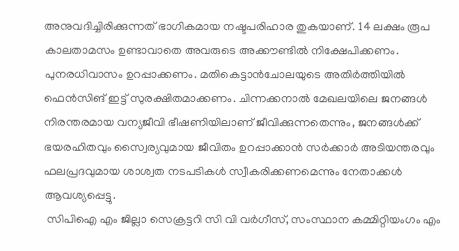അനുവദിച്ചിരിക്കുന്നത്‌ ഭാഗികമായ നഷ്ടപരിഹാര തുകയാണ്‌. 14 ലക്ഷം രൂപ കാലതാമസം ഉണ്ടാവാതെ അവരുടെ അക്ക‍ൗണ്ടിൽ നിക്ഷേപിക്കണം. പുനരധിവാസം ഉറപ്പാക്കണം. മതികെട്ടാൻചോലയുടെ അതിർത്തിയിൽ ഫെൻസിങ്‌ ഇട്ട് സുരക്ഷിതമാക്കണം. ചിന്നക്കനാൽ മേഖലയിലെ ജനങ്ങൾ നിരന്തരമായ വന്യജീവി ഭീഷണിയിലാണ് ജീവിക്കുന്നതെന്നും, ജനങ്ങൾക്ക് ഭയരഹിതവും സ്വൈര്യവുമായ ജീവിതം ഉറപ്പാക്കാൻ സർക്കാർ അടിയന്തരവും ഫലപ്രദവുമായ ശാശ്വത നടപടികൾ സ്വീകരിക്കണമെന്നും നേതാക്കൾ ആവശ്യപ്പെട്ടു.
 സിപിഐ എം ജില്ലാ സെക്രട്ടറി സി വി വർഗീസ്, സംസ്ഥാന കമ്മിറ്റിയംഗം എം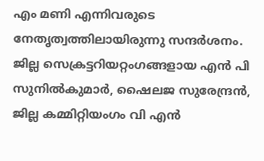എം മണി എന്നിവരുടെ നേതൃത്വത്തിലായിരുന്നു സന്ദർശനം. ജില്ല സെക്രട്ടറിയറ്റംഗങ്ങളായ എൻ പി സുനിൽകുമാർ, ഷൈലജ സുരേന്ദ്രൻ, ജില്ല കമ്മിറ്റിയംഗം വി എൻ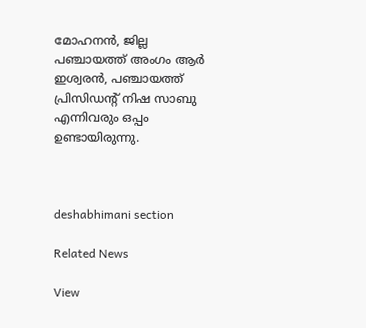മോഹനൻ, ജില്ല പഞ്ചായത്ത് അംഗം ആർ ഇശ്വരൻ, പഞ്ചായത്ത് പ്രിസിഡന്റ്‌ നിഷ സാബു എന്നിവരും ഒപ്പം ഉണ്ടായിരുന്നു.



deshabhimani section

Related News

View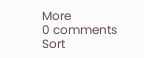More
0 comments
Sort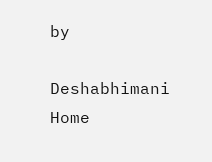by

Deshabhimani
Home